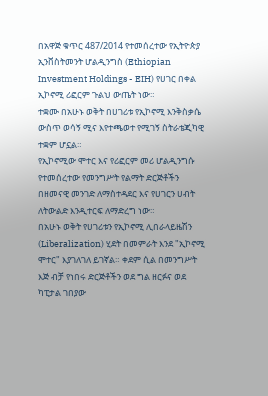በአዋጅ ቁጥር 487/2014 የተመሰረተው የኢትዮጵያ ኢንቨስትመንት ሆልዲንግስ (Ethiopian Investment Holdings - EIH) የሀገር በቀል ኢኮኖሚ ሪፎርም ጉልህ ውጤት ነው።
ተቋሙ በአሁኑ ወቅት በሀገሪቱ የኢኮኖሚ እንቅስቃሴ ውስጥ ወሳኝ ሚና እየተጫወተ የሚገኝ ስትራቴጂካዊ ተቋም ሆኗል።
የኢኮኖሚው ሞተር እና የሪፎርም መሪ ሆልዲንግሱ የተመሰረተው የመንግሥት የልማት ድርጅቶችን በዘመናዊ መንገድ ለማስተዳደር እና የሀገርን ሀብት ለትውልድ እንዲተርፍ ለማድረግ ነው።
በአሁኑ ወቅት የሀገሪቱን የኢኮኖሚ ሊበራላይዜሽን (Liberalization) ሂደት በመምራት እንደ "ኢኮኖሚ ሞተር" እያገለገለ ይገኛል። ቀደም ሲል በመንግሥት እጅ ብቻ የነበሩ ድርጅቶችን ወደ ግል ዘርፉና ወደ ካፒታል ገበያው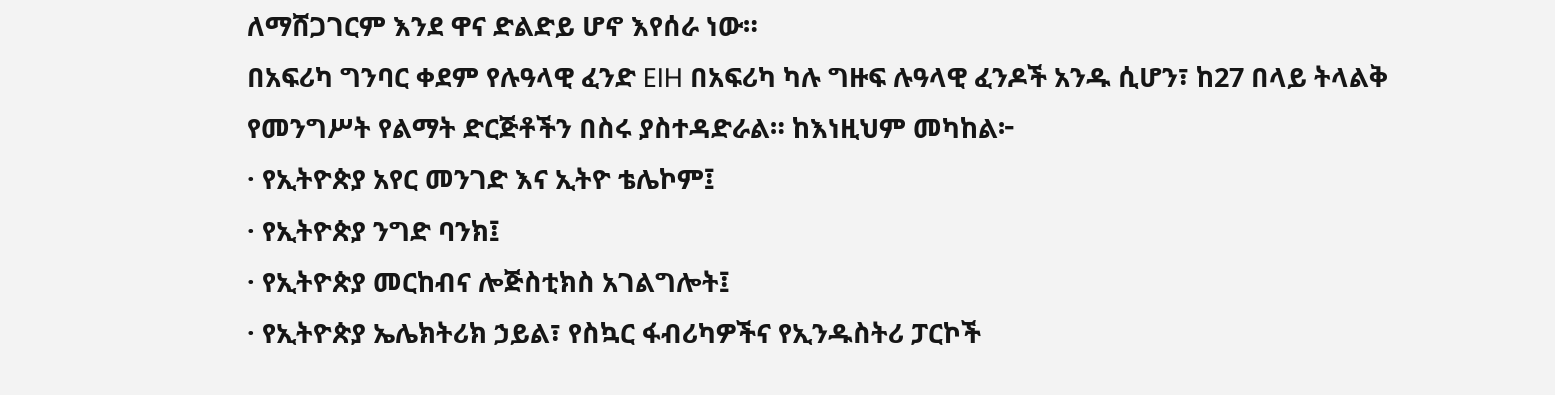ለማሸጋገርም እንደ ዋና ድልድይ ሆኖ እየሰራ ነው።
በአፍሪካ ግንባር ቀደም የሉዓላዊ ፈንድ EIH በአፍሪካ ካሉ ግዙፍ ሉዓላዊ ፈንዶች አንዱ ሲሆን፣ ከ27 በላይ ትላልቅ የመንግሥት የልማት ድርጅቶችን በስሩ ያስተዳድራል። ከእነዚህም መካከል፦
· የኢትዮጵያ አየር መንገድ እና ኢትዮ ቴሌኮም፤
· የኢትዮጵያ ንግድ ባንክ፤
· የኢትዮጵያ መርከብና ሎጅስቲክስ አገልግሎት፤
· የኢትዮጵያ ኤሌክትሪክ ኃይል፣ የስኳር ፋብሪካዎችና የኢንዱስትሪ ፓርኮች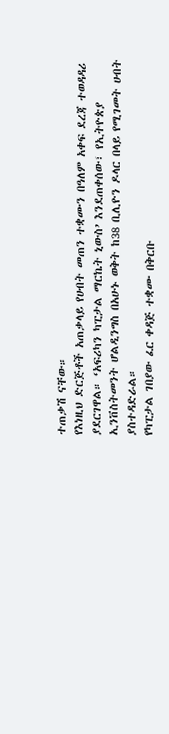ተጠቃሽ ናቸው።
የእነዚህ ድርጅቶች አጠቃላይ የሀብት መጠን ተቋሙን በዓለም አቀፍ ደረጃ ተወዳዳሪ ያደርገዋል። ‘አፍሪካን ካፒታል ማርኬት ኒውስ’ እንደጠቀሰው፣ የኢትዮጵያ ኢንቨስትመንት ሆልዲንግስ በአሁኑ ወቅት ከ38 ቢሊዮን ዶላር በላይ የሚገመት ሀብት ያስተዳድራል።
የካፒታል ገበያው ፈር ቀዳጅ ተቋሙ በቅርቡ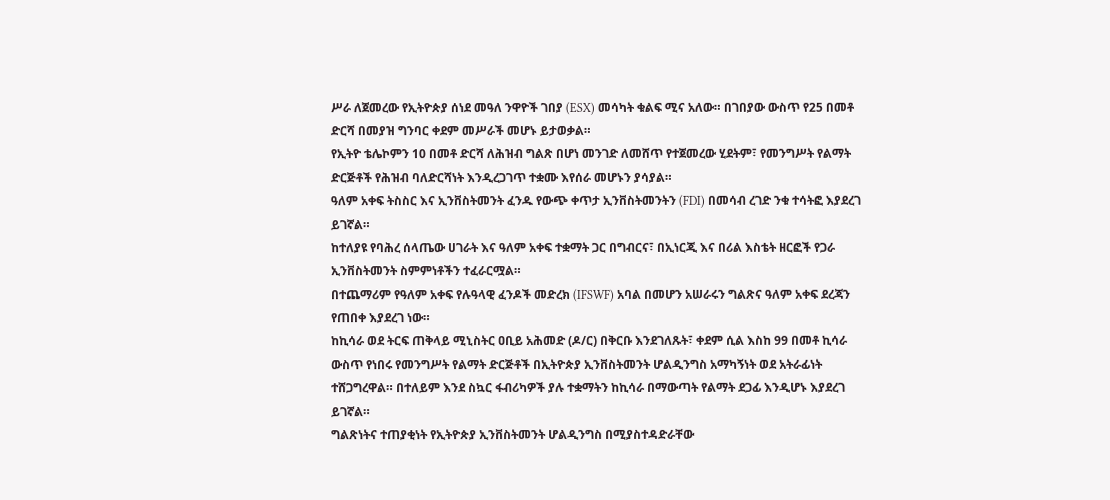ሥራ ለጀመረው የኢትዮጵያ ሰነደ መዓለ ንዋዮች ገበያ (ESX) መሳካት ቁልፍ ሚና አለው። በገበያው ውስጥ የ25 በመቶ ድርሻ በመያዝ ግንባር ቀደም መሥራች መሆኑ ይታወቃል።
የኢትዮ ቴሌኮምን 10 በመቶ ድርሻ ለሕዝብ ግልጽ በሆነ መንገድ ለመሸጥ የተጀመረው ሂደትም፣ የመንግሥት የልማት ድርጅቶች የሕዝብ ባለድርሻነት እንዲረጋገጥ ተቋሙ እየሰራ መሆኑን ያሳያል።
ዓለም አቀፍ ትስስር እና ኢንቨስትመንት ፈንዱ የውጭ ቀጥታ ኢንቨስትመንትን (FDI) በመሳብ ረገድ ንቁ ተሳትፎ እያደረገ ይገኛል።
ከተለያዩ የባሕረ ሰላጤው ሀገራት እና ዓለም አቀፍ ተቋማት ጋር በግብርና፣ በኢነርጂ እና በሪል እስቴት ዘርፎች የጋራ ኢንቨስትመንት ስምምነቶችን ተፈራርሟል።
በተጨማሪም የዓለም አቀፍ የሉዓላዊ ፈንዶች መድረክ (IFSWF) አባል በመሆን አሠራሩን ግልጽና ዓለም አቀፍ ደረጃን የጠበቀ እያደረገ ነው።
ከኪሳራ ወደ ትርፍ ጠቅላይ ሚኒስትር ዐቢይ አሕመድ (ዶ/ር) በቅርቡ እንደገለጹት፣ ቀደም ሲል እስከ 99 በመቶ ኪሳራ ውስጥ የነበሩ የመንግሥት የልማት ድርጅቶች በኢትዮጵያ ኢንቨስትመንት ሆልዲንግስ አማካኝነት ወደ አትራፊነት ተሸጋግረዋል። በተለይም እንደ ስኳር ፋብሪካዎች ያሉ ተቋማትን ከኪሳራ በማውጣት የልማት ደጋፊ እንዲሆኑ እያደረገ ይገኛል።
ግልጽነትና ተጠያቂነት የኢትዮጵያ ኢንቨስትመንት ሆልዲንግስ በሚያስተዳድራቸው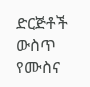ድርጅቶች ውስጥ የሙስና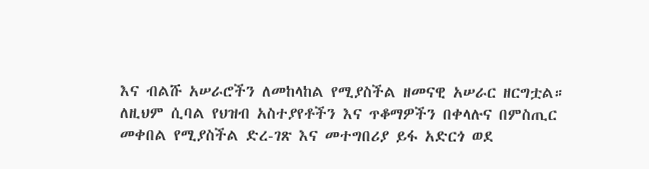እና ብልሹ አሠራሮችን ለመከላከል የሚያስችል ዘመናዊ አሠራር ዘርግቷል።
ለዚህም ሲባል የህዝብ አስተያየቶችን እና ጥቆማዎችን በቀላሉና በምስጢር መቀበል የሚያስችል ድረ-ገጽ እና መተግበሪያ ይፋ አድርጎ ወደ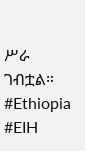ሥራ ገብቷል።
#Ethiopia #EIH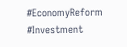#EconomyReform #Investment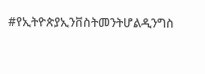#የኢትዮጵያኢንቨስትመንትሆልዲንግስ